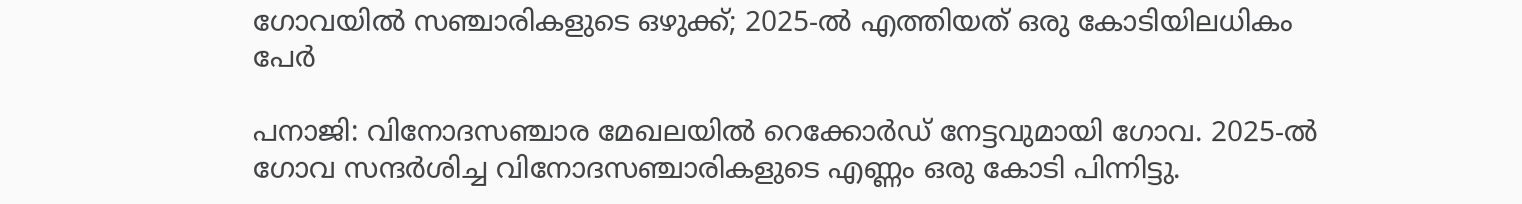ഗോവയിൽ സഞ്ചാരികളുടെ ഒഴുക്ക്; 2025-ൽ എത്തിയത് ഒരു കോടിയിലധികം പേർ

പനാജി: വിനോദസഞ്ചാര മേഖലയിൽ റെക്കോർഡ് നേട്ടവുമായി ഗോവ. 2025-ൽ ഗോവ സന്ദർശിച്ച വിനോദസഞ്ചാരികളുടെ എണ്ണം ഒരു കോടി പിന്നിട്ടു.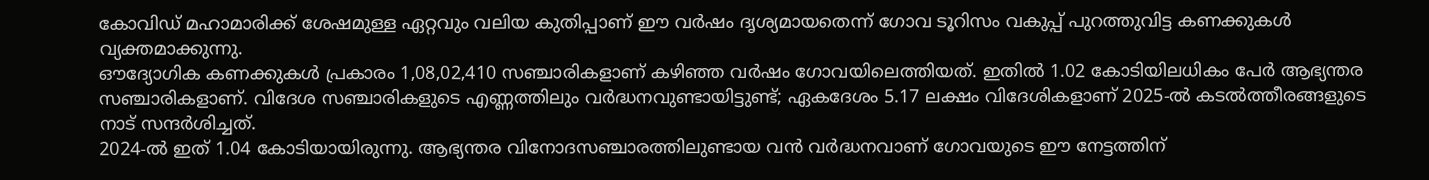കോവിഡ് മഹാമാരിക്ക് ശേഷമുള്ള ഏറ്റവും വലിയ കുതിപ്പാണ് ഈ വർഷം ദൃശ്യമായതെന്ന് ഗോവ ടൂറിസം വകുപ്പ് പുറത്തുവിട്ട കണക്കുകൾ വ്യക്തമാക്കുന്നു.
ഔദ്യോഗിക കണക്കുകൾ പ്രകാരം 1,08,02,410 സഞ്ചാരികളാണ് കഴിഞ്ഞ വർഷം ഗോവയിലെത്തിയത്. ഇതിൽ 1.02 കോടിയിലധികം പേർ ആഭ്യന്തര സഞ്ചാരികളാണ്. വിദേശ സഞ്ചാരികളുടെ എണ്ണത്തിലും വർദ്ധനവുണ്ടായിട്ടുണ്ട്; ഏകദേശം 5.17 ലക്ഷം വിദേശികളാണ് 2025-ൽ കടൽത്തീരങ്ങളുടെ നാട് സന്ദർശിച്ചത്.
2024-ൽ ഇത് 1.04 കോടിയായിരുന്നു. ആഭ്യന്തര വിനോദസഞ്ചാരത്തിലുണ്ടായ വൻ വർദ്ധനവാണ് ഗോവയുടെ ഈ നേട്ടത്തിന്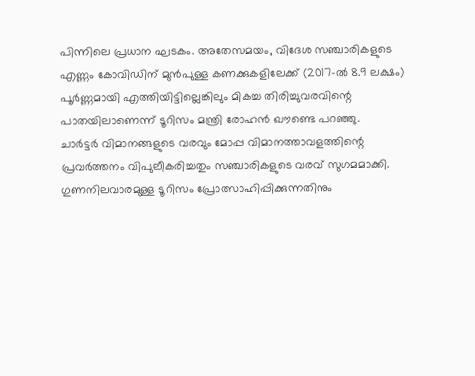പിന്നിലെ പ്രധാന ഘടകം. അതേസമയം, വിദേശ സഞ്ചാരികളുടെ എണ്ണം കോവിഡിന് മുൻപുള്ള കണക്കുകളിലേക്ക് (2017-ൽ 8.9 ലക്ഷം) പൂർണ്ണമായി എത്തിയിട്ടില്ലെങ്കിലും മികച്ച തിരിച്ചുവരവിന്റെ പാതയിലാണെന്ന് ടൂറിസം മന്ത്രി രോഹൻ ഖൗണ്ടെ പറഞ്ഞു.
ചാർട്ടർ വിമാനങ്ങളുടെ വരവും മോപ്പ വിമാനത്താവളത്തിന്റെ പ്രവർത്തനം വിപുലീകരിച്ചതും സഞ്ചാരികളുടെ വരവ് സുഗമമാക്കി. ഗുണനിലവാരമുള്ള ടൂറിസം പ്രോത്സാഹിപ്പിക്കുന്നതിനും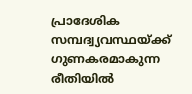പ്രാദേശിക സമ്പദ്വ്യവസ്ഥയ്ക്ക് ഗുണകരമാകുന്ന രീതിയിൽ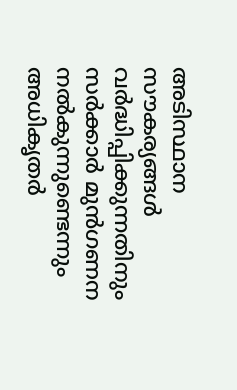അടിസ്ഥാന സൗകര്യങ്ങൾ വർദ്ധിപ്പിക്കുന്നതിനും സർക്കാർ മുൻഗണന നൽകുന്നുണ്ടെന്നും അധികൃതർ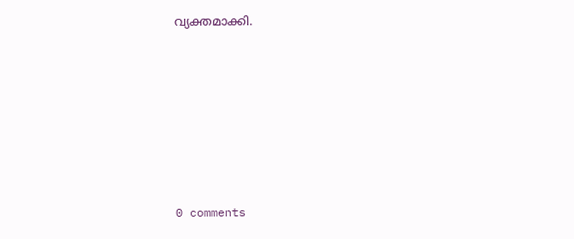വ്യക്തമാക്കി.










0 comments